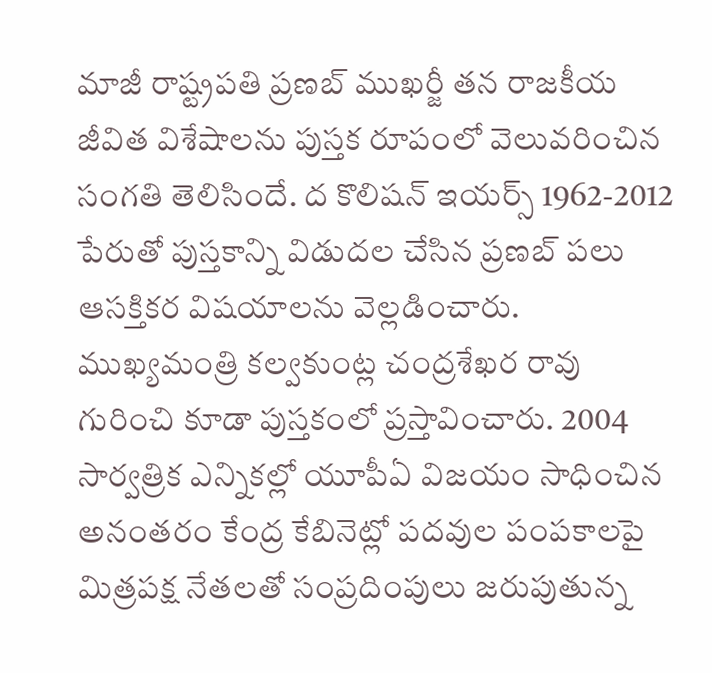మాజీ రాష్ట్రపతి ప్రణబ్ ముఖర్జీ తన రాజకీయ జీవిత విశేషాలను పుస్తక రూపంలో వెలువరించిన సంగతి తెలిసిందే. ద కొలిషన్ ఇయర్స్ 1962-2012 పేరుతో పుస్తకాన్ని విడుదల చేసిన ప్రణబ్ పలు ఆసక్తికర విషయాలను వెల్లడించారు. ముఖ్యమంత్రి కల్వకుంట్ల చంద్రశేఖర రావు గురించి కూడా పుస్తకంలో ప్రస్తావించారు. 2004 సార్వత్రిక ఎన్నికల్లో యూపీఏ విజయం సాధించిన అనంతరం కేంద్ర కేబినెట్లో పదవుల పంపకాలపై మిత్రపక్ష నేతలతో సంప్రదింపులు జరుపుతున్న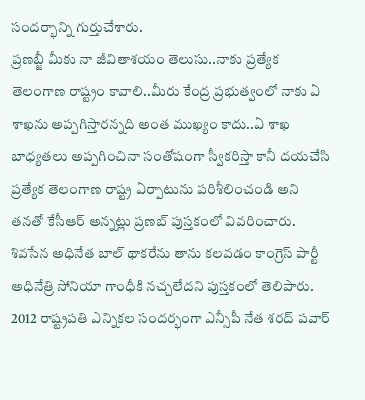సందర్భాన్ని గుర్తుచేశారు.
ప్రణబ్జీ మీకు నా జీవితాశయం తెలుసు..నాకు ప్రత్యేక తెలంగాణ రాష్ట్రం కావాలి..మీరు కేంద్ర ప్రభుత్వంలో నాకు ఏ శాఖను అప్పగిస్తారన్నది అంత ముఖ్యం కాదు..ఏ శాఖ బాధ్యతలు అప్పగించినా సంతోషంగా స్వీకరిస్తా కానీ దయచేసి ప్రత్యేక తెలంగాణ రాష్ట్ర ఏర్పాటును పరిశీలించండి అని తనతో కేసీఆర్ అన్నట్లు ప్రణబ్ పుస్తకంలో వివరించారు.
శివసేన అధినేత బాల్ థాకరేను తాను కలవడం కాంగ్రెస్ పార్టీ అధినేత్రి సోనియా గాంధీకి నచ్చలేదని పుస్తకంలో తెలిపారు. 2012 రాష్ట్రపతి ఎన్నికల సందర్భంగా ఎన్సీపీ నేత శరద్ పవార్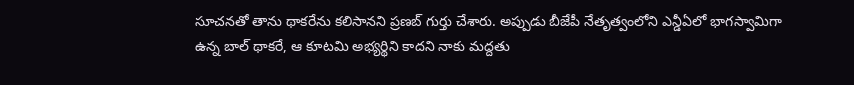సూచనతో తాను థాకరేను కలిసానని ప్రణబ్ గుర్తు చేశారు. అప్పుడు బీజేపీ నేతృత్వంలోని ఎన్డీఏలో భాగస్వామిగా ఉన్న బాల్ థాకరే, ఆ కూటమి అభ్యర్థిని కాదని నాకు మద్దతు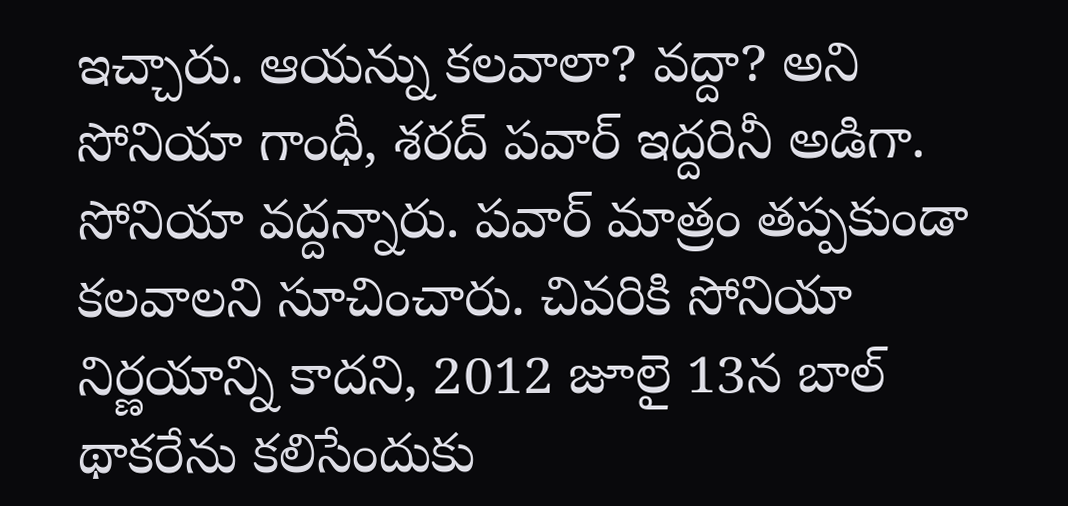ఇచ్చారు. ఆయన్ను కలవాలా? వద్దా? అని సోనియా గాంధీ, శరద్ పవార్ ఇద్దరినీ అడిగా. సోనియా వద్దన్నారు. పవార్ మాత్రం తప్పకుండా కలవాలని సూచించారు. చివరికి సోనియా నిర్ణయాన్ని కాదని, 2012 జూలై 13న బాల్ థాకరేను కలిసేందుకు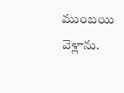ముంబయి వెళ్లాను.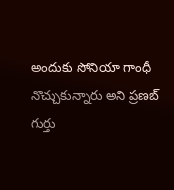అందుకు సోనియా గాంధీ నొచ్చుకున్నారు అని ప్రణబ్ గుర్తు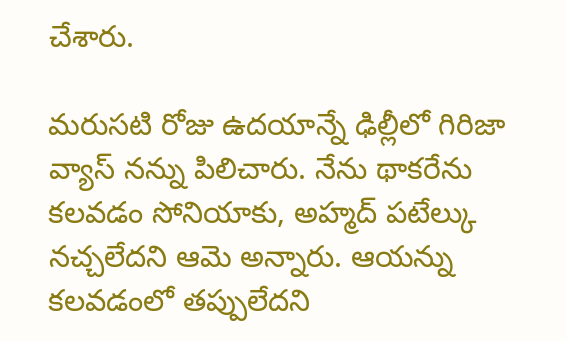చేశారు.

మరుసటి రోజు ఉదయాన్నే ఢిల్లీలో గిరిజా వ్యాస్ నన్ను పిలిచారు. నేను థాకరేను కలవడం సోనియాకు, అహ్మద్ పటేల్కు నచ్చలేదని ఆమె అన్నారు. ఆయన్ను కలవడంలో తప్పులేదని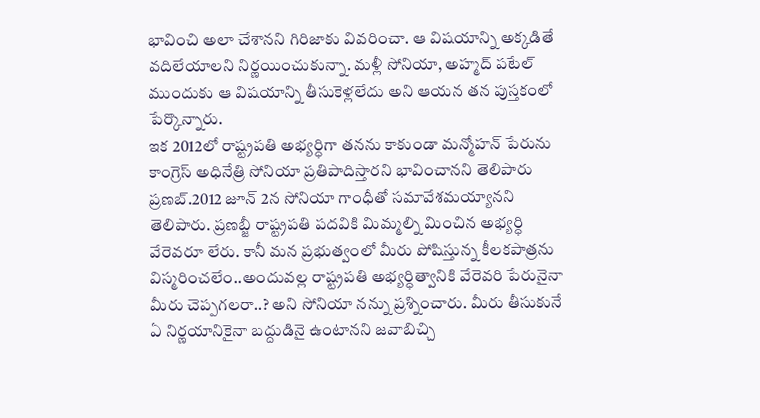భావించి అలా చేశానని గిరిజాకు వివరించా. ఆ విషయాన్ని అక్కడితే వదిలేయాలని నిర్ణయించుకున్నా. మళ్లీ సోనియా, అహ్మద్ పటేల్ ముందుకు ఆ విషయాన్ని తీసుకెళ్లలేదు అని ఆయన తన పుస్తకంలో పేర్కొన్నారు.
ఇక 2012లో రాష్ట్రపతి అభ్యర్ధిగా తనను కాకుండా మన్మోహన్ పేరును కాంగ్రెస్ అధినేత్రి సోనియా ప్రతిపాదిస్తారని భావించానని తెలిపారు ప్రణబ్.2012 జూన్ 2న సోనియా గాంధీతో సమావేశమయ్యానని తెలిపారు. ప్రణబ్జీ రాష్ట్రపతి పదవికి మిమ్మల్ని మించిన అభ్యర్ధి వేరెవరూ లేరు. కానీ మన ప్రభుత్వంలో మీరు పోషిస్తున్న కీలకపాత్రను విస్మరించలేం..అందువల్ల రాష్ట్రపతి అభ్యర్ధిత్వానికి వేరెవరి పేరునైనా మీరు చెప్పగలరా..? అని సోనియా నన్ను ప్రశ్నించారు. మీరు తీసుకునే ఏ నిర్ణయానికైనా బద్దుడినై ఉంటానని జవాబిచ్చి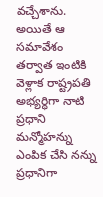వచ్చేశాను. అయితే ఆ సమావేశం తర్వాత ఇంటికి వెళ్లాక రాష్ట్రపతి అభ్యర్ధిగా నాటి ప్రధాని మన్మోహన్ను ఎంపిక చేసి నన్ను ప్రధానిగా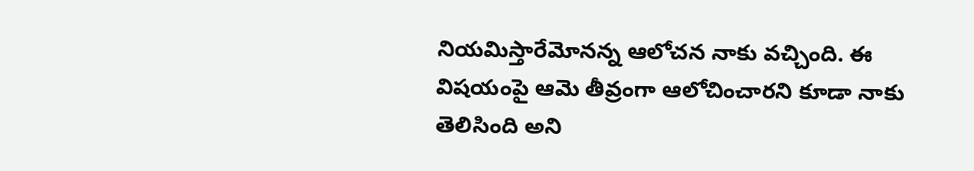నియమిస్తారేమోనన్న ఆలోచన నాకు వచ్చింది. ఈ విషయంపై ఆమె తీవ్రంగా ఆలోచించారని కూడా నాకు తెలిసింది అని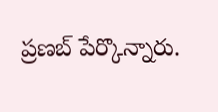ప్రణబ్ పేర్కొన్నారు.